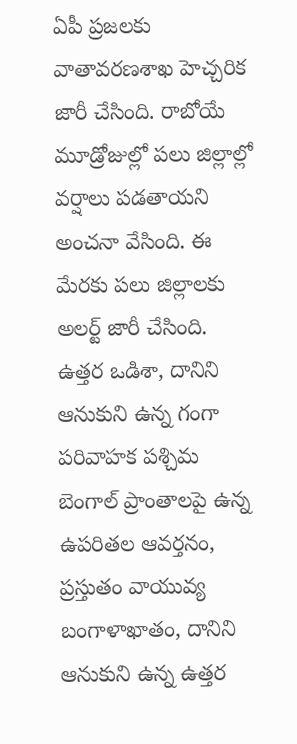ఏపీ ప్రజలకు వాతావరణశాఖ హెచ్చరిక జారీ చేసింది. రాబోయే మూడ్రోజుల్లో పలు జిల్లాల్లో వర్షాలు పడతాయని అంచనా వేసింది. ఈ మేరకు పలు జిల్లాలకు అలర్ట్ జారీ చేసింది. ఉత్తర ఒడిశా, దానిని ఆనుకుని ఉన్న గంగా పరివాహక పశ్చిమ బెంగాల్ ప్రాంతాలపై ఉన్న ఉపరితల ఆవర్తనం, ప్రస్తుతం వాయువ్య బంగాళాఖాతం, దానిని ఆనుకుని ఉన్న ఉత్తర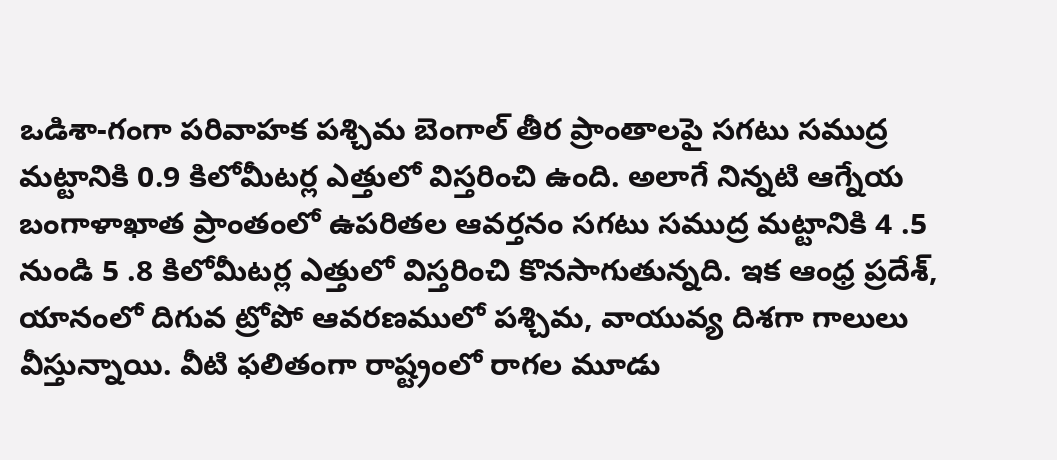ఒడిశా-గంగా పరివాహక పశ్చిమ బెంగాల్ తీర ప్రాంతాలపై సగటు సముద్ర మట్టానికి 0.9 కిలోమీటర్ల ఎత్తులో విస్తరించి ఉంది. అలాగే నిన్నటి ఆగ్నేయ బంగాళాఖాత ప్రాంతంలో ఉపరితల ఆవర్తనం సగటు సముద్ర మట్టానికి 4 .5 నుండి 5 .8 కిలోమీటర్ల ఎత్తులో విస్తరించి కొనసాగుతున్నది. ఇక ఆంధ్ర ప్రదేశ్, యానంలో దిగువ ట్రోపో ఆవరణములో పశ్చిమ, వాయువ్య దిశగా గాలులు వీస్తున్నాయి. వీటి ఫలితంగా రాష్ట్రంలో రాగల మూడు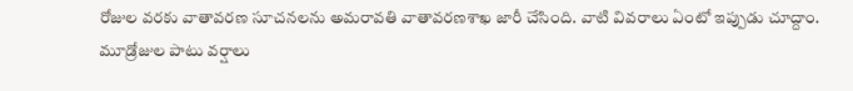రోజుల వరకు వాతావరణ సూచనలను అమరావతి వాతావరణశాఖ జారీ చేసింది. వాటి వివరాలు ఏంటో ఇప్పుడు చూద్దాం.
మూడ్రోజుల పాటు వర్షాలు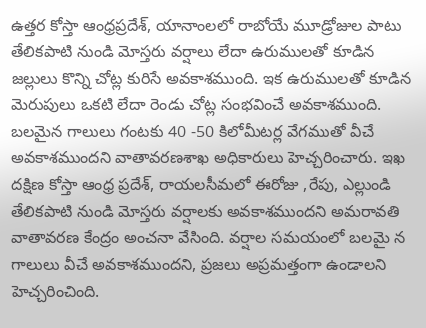ఉత్తర కోస్తా ఆంధ్రప్రదేశ్, యానాంలలో రాబోయే మూడ్రోజుల పాటు తేలికపాటి నుండి మోస్తరు వర్షాలు లేదా ఉరుములతో కూడిన జల్లులు కొన్ని చోట్ల కురిసే అవకాశముంది. ఇక ఉరుములతో కూడిన మెరుపులు ఒకటి లేదా రెండు చోట్ల సంభవించే అవకాశముంది. బలమైన గాలులు గంటకు 40 -50 కిలోమీటర్ల వేగముతో వీచే అవకాశముందని వాతావరణశాఖ అధికారులు హెచ్చరించారు. ఇఖ దక్షిణ కోస్తా ఆంధ్ర ప్రదేశ్, రాయలసీమలో ఈరోజు ,రేపు, ఎల్లుండి
తేలికపాటి నుండి మోస్తరు వర్షాలకు అవకాశముందని అమరావతి వాతావరణ కేంద్రం అంచనా వేసింది. వర్షాల సమయంలో బలమై న గాలులు వీచే అవకాశముందని, ప్రజలు అప్రమత్తంగా ఉండాలని హెచ్చరించింది.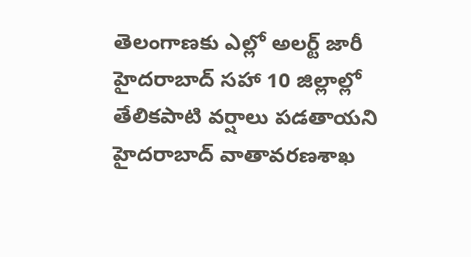తెలంగాణకు ఎల్లో అలర్ట్ జారీ
హైదరాబాద్ సహా 10 జిల్లాల్లో తేలికపాటి వర్షాలు పడతాయని హైదరాబాద్ వాతావరణశాఖ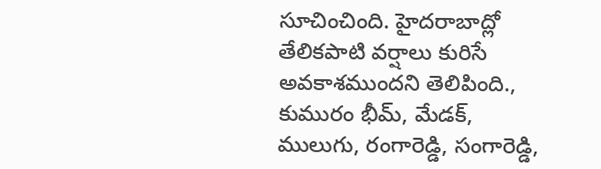సూచించింది. హైదరాబాద్లో తేలికపాటి వర్షాలు కురిసే అవకాశముందని తెలిపింది., కుమురం భీమ్, మేడక్, ములుగు, రంగారెడ్డి, సంగారెడ్డి,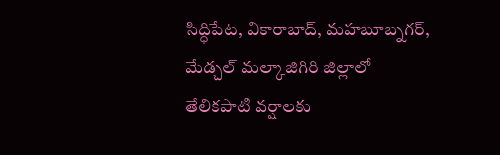సిద్ధిపేట, వికారాబాద్, మహబూబ్నగర్, మేడ్చల్ మల్కాజిగిరి జిల్లాలో తేలికపాటి వర్షాలకు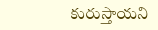కురుస్తాయని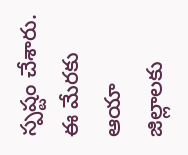స్పష్టం చేశారు. ఈ మేరకు ఆయా జిల్లాలకు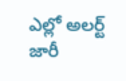ఎల్లో అలర్ట్ జారీ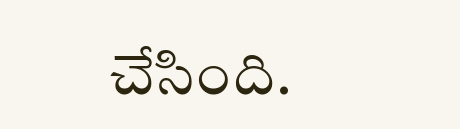చేసింది.